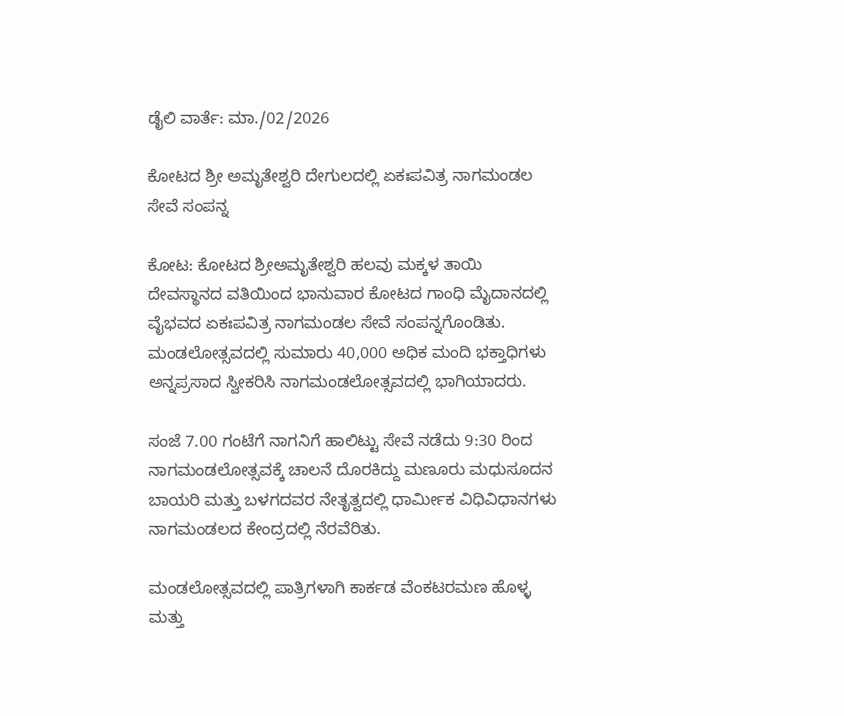ಡೈಲಿ ವಾರ್ತೆ: ಮಾ./02/2026

ಕೋಟದ ಶ್ರೀ ಅಮೃತೇಶ್ವರಿ ದೇಗುಲದಲ್ಲಿ ಏಕಃಪವಿತ್ರ ನಾಗಮಂಡಲ ಸೇವೆ ಸಂಪನ್ನ

ಕೋಟ: ಕೋಟದ ಶ್ರೀಅಮೃತೇಶ್ವರಿ ಹಲವು ಮಕ್ಕಳ ತಾಯಿ ದೇವಸ್ಥಾನದ ವತಿಯಿಂದ ಭಾನುವಾರ ಕೋಟದ ಗಾಂಧಿ ಮೈದಾನದಲ್ಲಿ ವೈಭವದ ಏಕಃಪವಿತ್ರ ನಾಗಮಂಡಲ ಸೇವೆ ಸಂಪನ್ನಗೊಂಡಿತು.
ಮಂಡಲೋತ್ಸವದಲ್ಲಿ ಸುಮಾರು 40,000 ಅಧಿಕ ಮಂದಿ ಭಕ್ತಾಧಿಗಳು ಅನ್ನಪ್ರಸಾದ ಸ್ವೀಕರಿಸಿ ನಾಗಮಂಡಲೋತ್ಸವದಲ್ಲಿ ಭಾಗಿಯಾದರು.

ಸಂಜೆ 7.00 ಗಂಟೆಗೆ ನಾಗನಿಗೆ ಹಾಲಿಟ್ಟು ಸೇವೆ ನಡೆದು 9:30 ರಿಂದ ನಾಗಮಂಡಲೋತ್ಸವಕ್ಕೆ ಚಾಲನೆ ದೊರಕಿದ್ದು ಮಣೂರು ಮಧುಸೂದನ ಬಾಯರಿ ಮತ್ತು ಬಳಗದವರ ನೇತೃತ್ವದಲ್ಲಿ ಧಾರ್ಮೀಕ ವಿಧಿವಿಧಾನಗಳು ನಾಗಮಂಡಲದ ಕೇಂದ್ರದಲ್ಲಿ ನೆರವೆರಿತು.

ಮಂಡಲೋತ್ಸವದಲ್ಲಿ ಪಾತ್ರಿಗಳಾಗಿ ಕಾರ್ಕಡ ವೆಂಕಟರಮಣ ಹೊಳ್ಳ ಮತ್ತು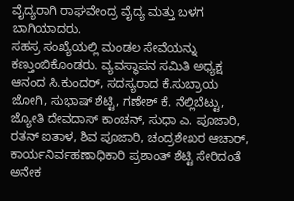ವೈದ್ಯರಾಗಿ ರಾಘವೇಂದ್ರ ವೈದ್ಯ ಮತ್ತು ಬಳಗ ಬಾಗಿಯಾದರು.
ಸಹಸ್ರ ಸಂಖ್ಯೆಯಲ್ಲಿ ಮಂಡಲ ಸೇವೆಯನ್ನು ಕಣ್ತುಂಬಿಕೊಂಡರು. ವ್ಯವಸ್ಥಾಪನ ಸಮಿತಿ ಅಧ್ಯಕ್ಷ ಆನಂದ ಸಿ.ಕುಂದರ್, ಸದಸ್ಯರಾದ ಕೆ.ಸುಬ್ರಾಯ ಜೋಗಿ, ಸುಭಾಷ್ ಶೆಟ್ಟಿ, ಗಣೇಶ್ ಕೆ. ನೆಲ್ಲಿಬೆಟ್ಟು, ಜ್ಯೋತಿ ದೇವದಾಸ್ ಕಾಂಚನ್, ಸುಧಾ ಎ. ಪೂಜಾರಿ, ರತನ್ ಐತಾಳ, ಶಿವ ಪೂಜಾರಿ, ಚಂದ್ರಶೇಖರ ಆಚಾರ್, ಕಾರ್ಯನಿರ್ವಹಣಾಧಿಕಾರಿ ಪ್ರಶಾಂತ್ ಶೆಟ್ಟಿ ಸೇರಿದಂತೆ ಅನೇಕ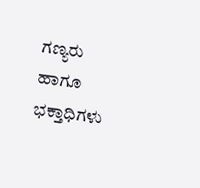ಗಣ್ಯರು ಹಾಗೂ ಭಕ್ತಾಧಿಗಳು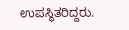ಉಪಸ್ಥಿತರಿದ್ದರು.